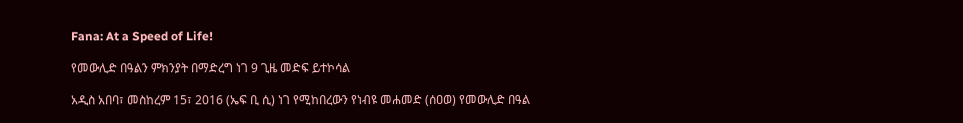Fana: At a Speed of Life!

የመውሊድ በዓልን ምክንያት በማድረግ ነገ 9 ጊዜ መድፍ ይተኮሳል

አዲስ አበባ፣ መስከረም 15፣ 2016 (ኤፍ ቢ ሲ) ነገ የሚከበረውን የነብዩ መሐመድ (ሰዐወ) የመውሊድ በዓል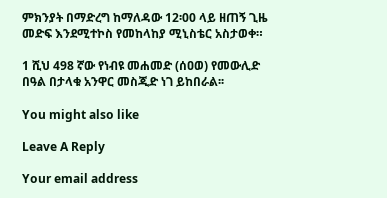ምክንያት በማድረግ ከማለዳው 12፡00 ላይ ዘጠኝ ጊዜ መድፍ እንደሚተኮስ የመከላከያ ሚኒስቴር አስታወቀ።

1 ሺህ 498 ኛው የነብዩ መሐመድ (ሰዐወ) የመውሊድ በዓል በታላቁ አንዋር መስጂድ ነገ ይከበራል፡፡

You might also like

Leave A Reply

Your email address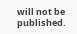will not be published.